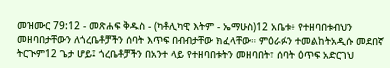መዝሙር 79:12 - መጽሐፍ ቅዱስ - (ካቶሊካዊ እትም - ኤማሁስ)12 አቤቱ፥ የተዘባበቱብህን መዘባበታቸውን ለጎረቤቶቻችን ሰባት እጥፍ በብብታቸው ክፈላቸው። ምዕራፉን ተመልከትአዲሱ መደበኛ ትርጒም12 ጌታ ሆይ፤ ጎረቤቶቻችን በአንተ ላይ የተዘባበቱትን መዘባበት፣ ሰባት ዕጥፍ አድርገህ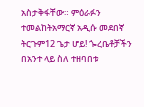አስታቅፋቸው። ምዕራፉን ተመልከትአማርኛ አዲሱ መደበኛ ትርጉም12 ጌታ ሆይ! ጐረቤቶቻችን በአንተ ላይ ስለ ተዘባበቱ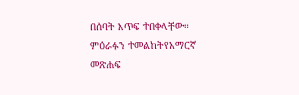በሰባት እጥፍ ተበቀላቸው። ምዕራፉን ተመልከትየአማርኛ መጽሐፍ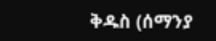ቅዱስ (ሰማንያ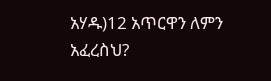አሃዱ)12 አጥርዋን ለምን አፈረስህ?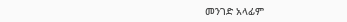መንገድ አላፊም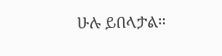ሁሉ ይበላታል።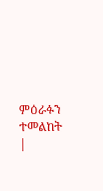ምዕራፉን ተመልከት |